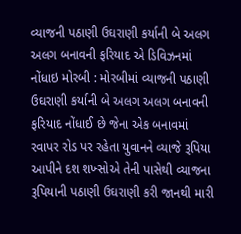વ્યાજની પઠાણી ઉઘરાણી કર્યાની બે અલગ અલગ બનાવની ફરિયાદ એ ડિવિઝનમાં નોંધાઇ મોરબી : મોરબીમાં વ્યાજની પઠાણી ઉઘરાણી કર્યાની બે અલગ અલગ બનાવની ફરિયાદ નોંધાઈ છે જેના એક બનાવમાં રવાપર રોડ પર રહેતા યુવાનને વ્યાજે રૂપિયા આપીને દશ શખ્સોએ તેની પાસેથી વ્યાજના રૂપિયાની પઠાણી ઉઘરાણી કરી જાનથી મારી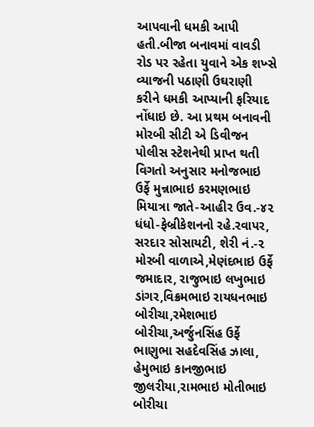આપવાની ધમકી આપી હતી.બીજા બનાવમાં વાવડી રોડ પર રહેતા યુવાને એક શખ્સે વ્યાજની પઠાણી ઉઘરાણી કરીને ધમકી આપ્યાની ફરિયાદ નોંધાઇ છે. આ પ્રથમ બનાવની મોરબી સીટી એ ડિવીજન પોલીસ સ્ટેશનેથી પ્રાપ્ત થતી વિગતો અનુસાર મનોજભાઇ ઉર્ફે મુન્નાભાઇ કરમણભાઇ મિયાત્રા જાતે-આહીર ઉવ.-૪૨ ધંધો-ફેબ્રીકેશનનો રહે.રવાપર, સરદાર સોસાયટી, શેરી નં.-૨ મોરબી વાળાએ,મેણંદભાઇ ઉર્ફે જમાદાર, રાજુભાઇ લખુભાઇ ડાંગર,વિક્રમભાઇ રાયધનભાઇ બોરીચા,રમેશભાઇ બોરીચા,અર્જુનસિંહ ઉર્ફે ભાણુભા સહદેવસિંહ ઝાલા, હેમુભાઇ કાનજીભાઇ જીલરીયા,રામભાઇ મોતીભાઇ બોરીચા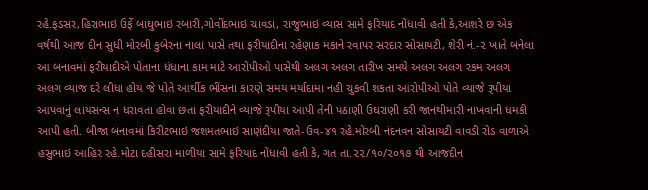રહે.ફડસર,હિરાભાઇ ઉર્ફે બાઘુભાઇ રબારી,ગોવીંદભાઇ ચાવડા, રાજુભાઇ વ્યાસ સામે ફરિયાદ નોંધાવી હતી કે,આશરે છ એક વર્ષથી આજ દીન સુધી મોરબી કુબેરના નાલા પાસે તથા ફરીયાદીના રહેણાક મકાને રવાપર સરદાર સોસાયટી, શેરી નં.-૨ ખાતે બનેલા આ બનાવમાં ફરીયાદીએ પોતાના ધંધાના કામ માટે આરોપીઓ પાસેથી અલગ અલગ તારીખ સમયે અલગ અલગ રકમ અલગ અલગ વ્યાજ દરે લીધા હોય જે પોતે આર્થીક ભીંસના કારણે સમય મર્યાદામા નહી ચુકવી શકતા આરોપીઓ પોતે વ્યાજે રૂપીયા આપવાનું લાયસન્સ ન ધરાવતા હોવા છતા ફરીયાદીને વ્યાજે રૂપીયા આપી તેની પઠાણી ઉઘરાણી કરી જાનથીમારી નાખવાની ધમકી આપી હતી. બીજા બનાવમાં કિરીટભાઇ જશમતભાઇ સાણંદીયા જાતે-ઉવ-૪૧ રહે.મોરબી નંદનવન સોસાયટી વાવડી રોડ વાળાએ હસુભાઇ આહિર રહે.મોટા દહીસરા માળીયા સામે ફરિયાદ નોંધાવી હતી કે, ગત તા.૨૨/૧૦/૨૦૧૭ થી આજદીન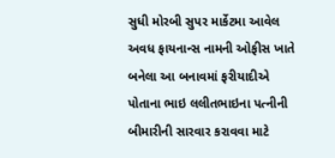સુધી મોરબી સુપર માર્કેટમા આવેલ અવધ ફાયનાન્સ નામની ઓફીસ ખાતે બનેલા આ બનાવમાં ફરીયાદીએ પોતાના ભાઇ લલીતભાઇના પત્નીની બીમારીની સારવાર કરાવવા માટે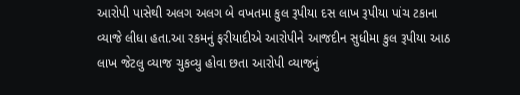આરોપી પાસેથી અલગ અલગ બે વખતમા કુલ રૂપીયા દસ લાખ રૂપીયા પાંચ ટકાના વ્યાજે લીધા હતા.આ રકમનું ફરીયાદીએ આરોપીને આજદીન સુધીમા કુલ રૂપીયા આઠ લાખ જેટલુ વ્યાજ ચુકવ્યુ હોવા છતા આરોપી વ્યાજનું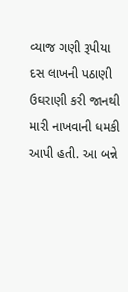વ્યાજ ગણી રૂપીયા દસ લાખની પઠાણી ઉઘરાણી કરી જાનથી મારી નાખવાની ધમકી આપી હતી. આ બન્ને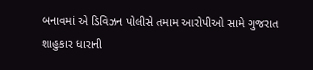બનાવમાં એ ડિવિઝન પોલીસે તમામ આરોપીઓ સામે ગુજરાત શાહુકાર ધારાની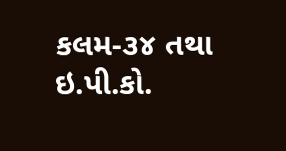કલમ-૩૪ તથા ઇ.પી.કો.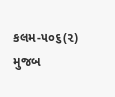કલમ-૫૦૬(૨) મુજબ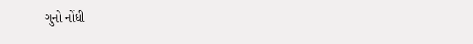ગુનો નોંધી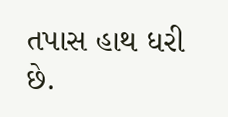તપાસ હાથ ધરી છે.